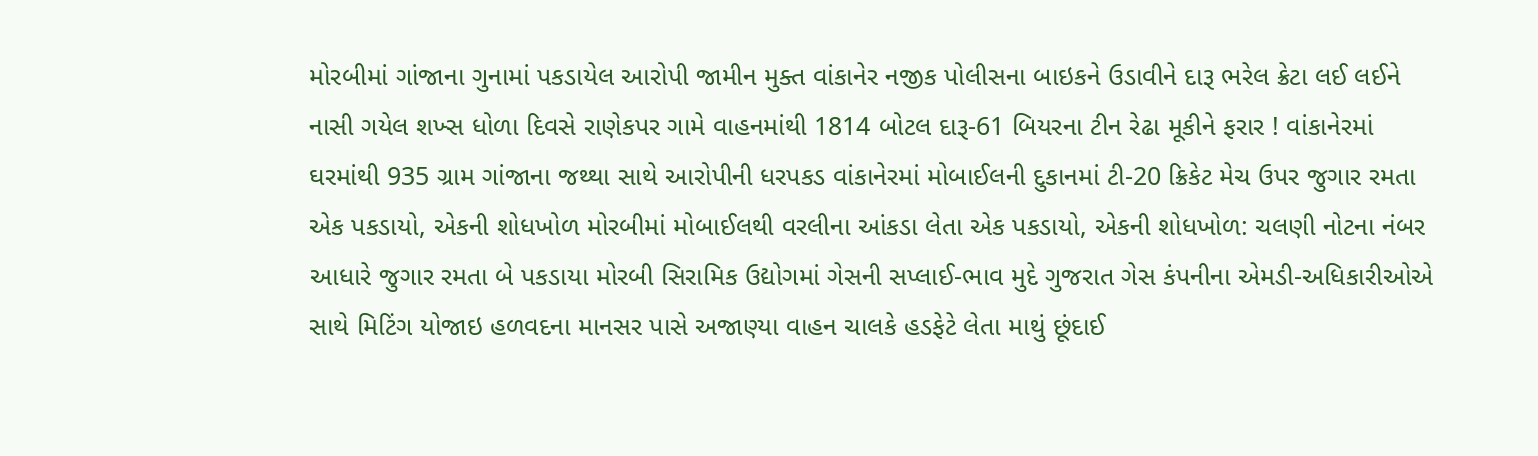મોરબીમાં ગાંજાના ગુનામાં પકડાયેલ આરોપી જામીન મુક્ત વાંકાનેર નજીક પોલીસના બાઇકને ઉડાવીને દારૂ ભરેલ ક્રેટા લઈ લઈને નાસી ગયેલ શખ્સ ધોળા દિવસે રાણેકપર ગામે વાહનમાંથી 1814 બોટલ દારૂ-61 બિયરના ટીન રેઢા મૂકીને ફરાર ! વાંકાનેરમાં ઘરમાંથી 935 ગ્રામ ગાંજાના જથ્થા સાથે આરોપીની ધરપકડ વાંકાનેરમાં મોબાઈલની દુકાનમાં ટી-20 ક્રિકેટ મેચ ઉપર જુગાર રમતા એક પકડાયો, એકની શોધખોળ મોરબીમાં મોબાઈલથી વરલીના આંકડા લેતા એક પકડાયો, એકની શોધખોળ: ચલણી નોટના નંબર આધારે જુગાર રમતા બે પકડાયા મોરબી સિરામિક ઉદ્યોગમાં ગેસની સપ્લાઈ-ભાવ મુદે ગુજરાત ગેસ કંપનીના એમડી-અધિકારીઓએ સાથે મિટિંગ યોજાઇ હળવદના માનસર પાસે અજાણ્યા વાહન ચાલકે હડફેટે લેતા માથું છૂંદાઈ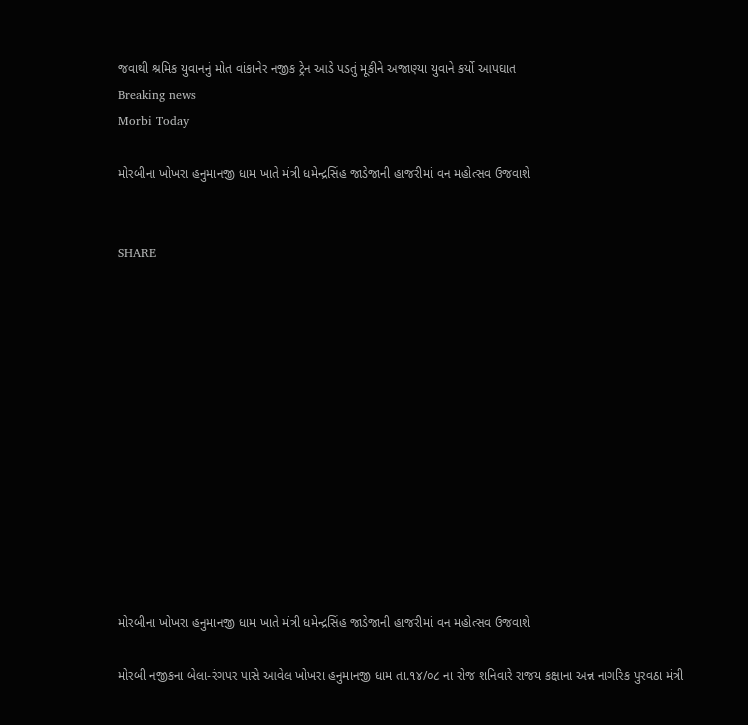જવાથી શ્રમિક યુવાનનું મોત વાંકાનેર નજીક ટ્રેન આડે પડતું મૂકીને અજાણ્યા યુવાને કર્યો આપઘાત
Breaking news
Morbi Today

મોરબીના ખોખરા હનુમાનજી ધામ ખાતે મંત્રી ધમેન્‍દ્રસિંહ જાડેજાની હાજરીમાં વન મહોત્સવ ઉજવાશે


SHARE













મોરબીના ખોખરા હનુમાનજી ધામ ખાતે મંત્રી ધમેન્‍દ્રસિંહ જાડેજાની હાજરીમાં વન મહોત્સવ ઉજવાશે

મોરબી નજીકના બેલા-રંગપર પાસે આવેલ ખોખરા હનુમાનજી ધામ તા.૧૪/૦૮ ના રોજ શનિવારે રાજય કક્ષાના અન્ન નાગરિક પુરવઠા મંત્રી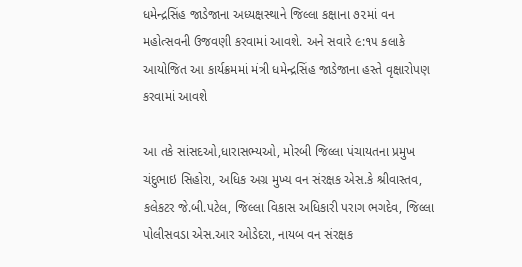ધમેન્‍દ્રસિંહ જાડેજાના અધ્યક્ષસ્થાને જિલ્લા કક્ષાના ૭૨માં વન મહોત્સવની ઉજવણી કરવામાં આવશે. અને સવારે ૯:૧૫ કલાકે આયોજિત આ કાર્યક્રમમાં મંત્રી ધમેન્‍દ્રસિંહ જાડેજાના હસ્તે વૃક્ષારોપણ કરવામાં આવશે

આ તકે સાંસદઓ,ધારાસભ્યઓ, મોરબી જિલ્લા પંચાયતના પ્રમુખ ચંદુભાઇ સિહોરા, અધિક અગ્ર મુખ્ય વન સંરક્ષક એસ.કે શ્રીવાસ્તવ, કલેકટર જે.બી.પટેલ, જિલ્લા વિકાસ અધિકારી પરાગ ભગદેવ, જિલ્લા પોલીસવડા એસ.આર ઓડેદરા, નાયબ વન સંરક્ષક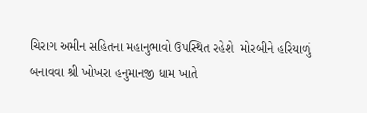ચિરાગ અમીન સહિતના મહાનુભાવો ઉપસ્થિત રહેશે  મોરબીને હરિયાળું બનાવવા શ્રી ખોખરા હનુમાનજી ધામ ખાતે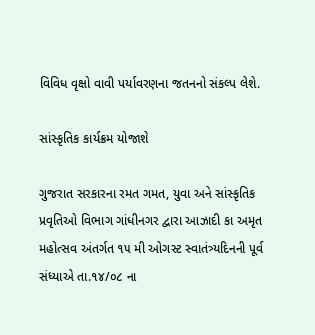વિવિધ વૃક્ષો વાવી પર્યાવરણના જતનનો સંકલ્પ લેશે.

સાંસ્કૃતિક કાર્યક્રમ યોજાશે

ગુજરાત સરકારના રમત ગમત, યુવા અને સાંસ્કૃતિક પ્રવૃતિઓ વિભાગ ગાંધીનગર દ્વારા આઝાદી કા અમૃત મહોત્સવ અંતર્ગત ૧૫ મી ઓગસ્ટ સ્વાતંત્ર્યદિનની પૂર્વ સંધ્યાએ તા.૧૪/૦૮ ના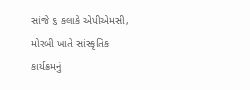સાંજે ૬ કલાકે એપીએમસી, મોરબી ખાતે સાંસ્કૃતિક કાર્યક્રમનું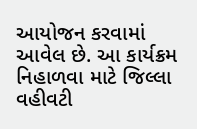આયોજન કરવામાં આવેલ છે. આ કાર્યક્રમ નિહાળવા માટે જિલ્લા વહીવટી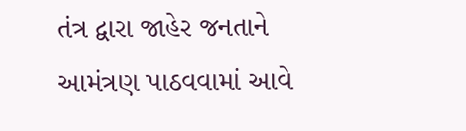તંત્ર દ્વારા જાહેર જનતાને આમંત્રણ પાઠવવામાં આવે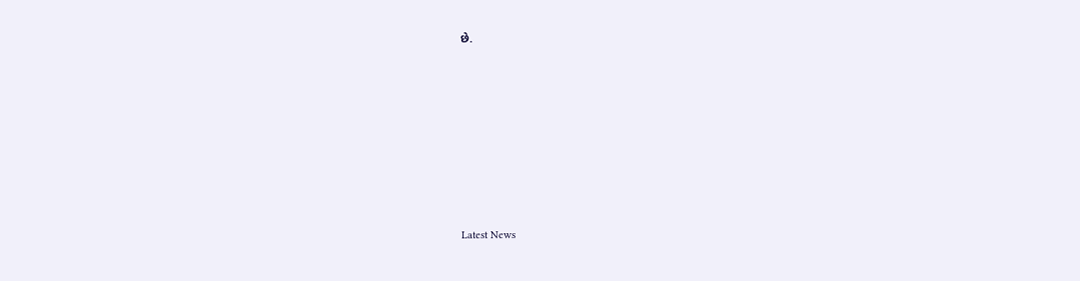છે.








Latest News